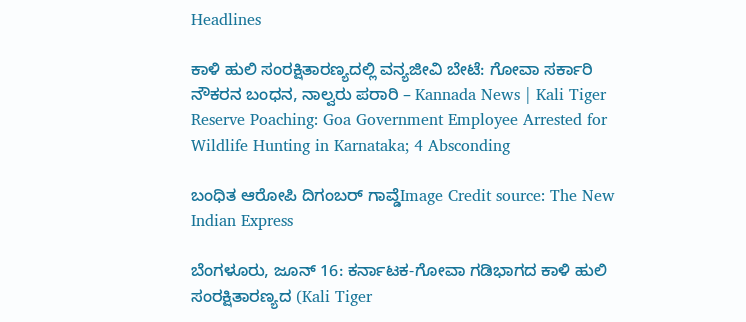Headlines

ಕಾಳಿ ಹುಲಿ ಸಂರಕ್ಷಿತಾರಣ್ಯದಲ್ಲಿ ವನ್ಯಜೀವಿ ಬೇಟೆ: ಗೋವಾ ಸರ್ಕಾರಿ ನೌಕರನ ಬಂಧನ, ನಾಲ್ವರು ಪರಾರಿ – Kannada News | Kali Tiger Reserve Poaching: Goa Government Employee Arrested for Wildlife Hunting in Karnataka; 4 Absconding

ಬಂಧಿತ ಆರೋಪಿ ದಿಗಂಬರ್ ಗಾವ್ಡೆImage Credit source: The New Indian Express

ಬೆಂಗಳೂರು, ಜೂನ್ 16: ಕರ್ನಾಟಕ-ಗೋವಾ ಗಡಿಭಾಗದ ಕಾಳಿ ಹುಲಿ ಸಂರಕ್ಷಿತಾರಣ್ಯದ (Kali Tiger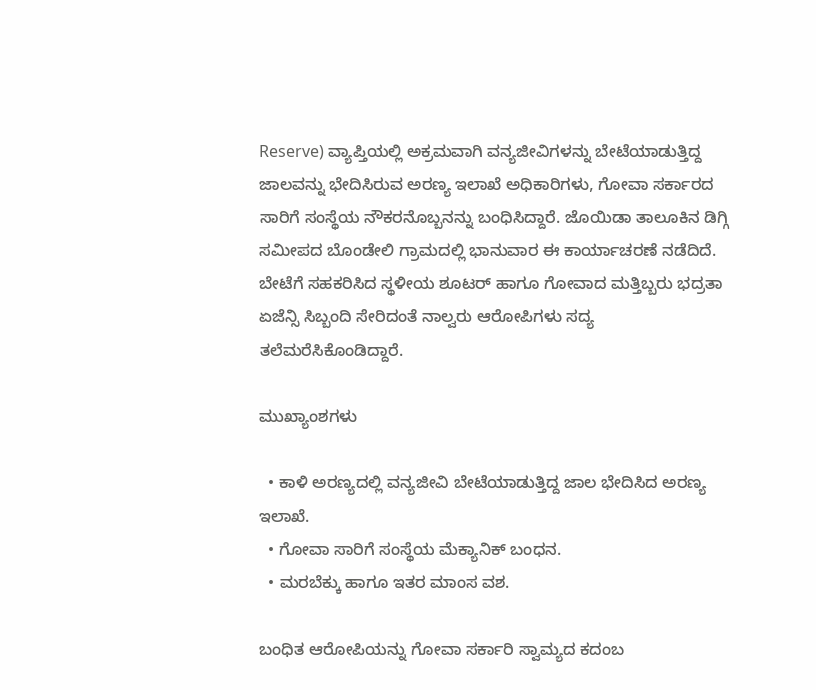Reserve) ವ್ಯಾಪ್ತಿಯಲ್ಲಿ ಅಕ್ರಮವಾಗಿ ವನ್ಯಜೀವಿಗಳನ್ನು ಬೇಟೆಯಾಡುತ್ತಿದ್ದ ಜಾಲವನ್ನು ಭೇದಿಸಿರುವ ಅರಣ್ಯ ಇಲಾಖೆ ಅಧಿಕಾರಿಗಳು, ಗೋವಾ ಸರ್ಕಾರದ ಸಾರಿಗೆ ಸಂಸ್ಥೆಯ ನೌಕರನೊಬ್ಬನನ್ನು ಬಂಧಿಸಿದ್ದಾರೆ. ಜೊಯಿಡಾ ತಾಲೂಕಿನ ಡಿಗ್ಗಿ ಸಮೀಪದ ಬೊಂಡೇಲಿ ಗ್ರಾಮದಲ್ಲಿ ಭಾನುವಾರ ಈ ಕಾರ್ಯಾಚರಣೆ ನಡೆದಿದೆ. ಬೇಟೆಗೆ ಸಹಕರಿಸಿದ ಸ್ಥಳೀಯ ಶೂಟರ್ ಹಾಗೂ ಗೋವಾದ ಮತ್ತಿಬ್ಬರು ಭದ್ರತಾ ಏಜೆನ್ಸಿ ಸಿಬ್ಬಂದಿ ಸೇರಿದಂತೆ ನಾಲ್ವರು ಆರೋಪಿಗಳು ಸದ್ಯ ತಲೆಮರೆಸಿಕೊಂಡಿದ್ದಾರೆ.

ಮುಖ್ಯಾಂಶಗಳು

  • ಕಾಳಿ ಅರಣ್ಯದಲ್ಲಿ ವನ್ಯಜೀವಿ ಬೇಟೆಯಾಡುತ್ತಿದ್ದ ಜಾಲ ಭೇದಿಸಿದ ಅರಣ್ಯ ಇಲಾಖೆ.
  • ಗೋವಾ ಸಾರಿಗೆ ಸಂಸ್ಥೆಯ ಮೆಕ್ಯಾನಿಕ್ ಬಂಧನ.
  • ಮರಬೆಕ್ಕು ಹಾಗೂ ಇತರ ಮಾಂಸ ವಶ.

ಬಂಧಿತ ಆರೋಪಿಯನ್ನು ಗೋವಾ ಸರ್ಕಾರಿ ಸ್ವಾಮ್ಯದ ಕದಂಬ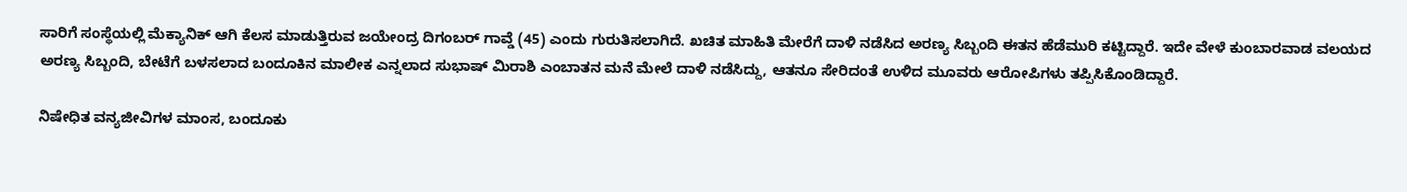ಸಾರಿಗೆ ಸಂಸ್ಥೆಯಲ್ಲಿ ಮೆಕ್ಯಾನಿಕ್ ಆಗಿ ಕೆಲಸ ಮಾಡುತ್ತಿರುವ ಜಯೇಂದ್ರ ದಿಗಂಬರ್ ಗಾವ್ಡೆ (45) ಎಂದು ಗುರುತಿಸಲಾಗಿದೆ. ಖಚಿತ ಮಾಹಿತಿ ಮೇರೆಗೆ ದಾಳಿ ನಡೆಸಿದ ಅರಣ್ಯ ಸಿಬ್ಬಂದಿ ಈತನ ಹೆಡೆಮುರಿ ಕಟ್ಟಿದ್ದಾರೆ. ಇದೇ ವೇಳೆ ಕುಂಬಾರವಾಡ ವಲಯದ ಅರಣ್ಯ ಸಿಬ್ಬಂದಿ, ಬೇಟೆಗೆ ಬಳಸಲಾದ ಬಂದೂಕಿನ ಮಾಲೀಕ ಎನ್ನಲಾದ ಸುಭಾಷ್ ಮಿರಾಶಿ ಎಂಬಾತನ ಮನೆ ಮೇಲೆ ದಾಳಿ ನಡೆಸಿದ್ದು, ಆತನೂ ಸೇರಿದಂತೆ ಉಳಿದ ಮೂವರು ಆರೋಪಿಗಳು ತಪ್ಪಿಸಿಕೊಂಡಿದ್ದಾರೆ.

ನಿಷೇಧಿತ ವನ್ಯಜೀವಿಗಳ ಮಾಂಸ, ಬಂದೂಕು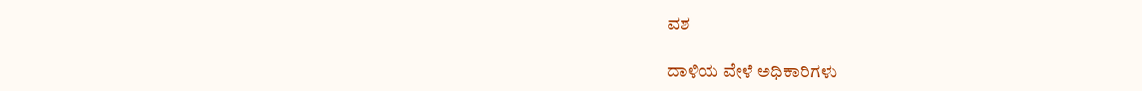ವಶ

ದಾಳಿಯ ವೇಳೆ ಅಧಿಕಾರಿಗಳು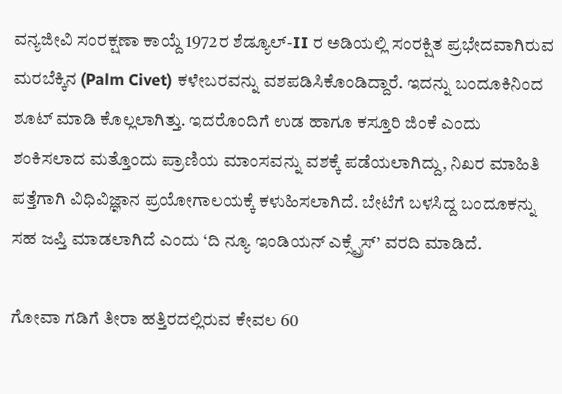ವನ್ಯಜೀವಿ ಸಂರಕ್ಷಣಾ ಕಾಯ್ದೆ 1972ರ ಶೆಡ್ಯೂಲ್-II ರ ಅಡಿಯಲ್ಲಿ ಸಂರಕ್ಷಿತ ಪ್ರಭೇದವಾಗಿರುವ ಮರಬೆಕ್ಕಿನ (Palm Civet) ಕಳೇಬರವನ್ನು ವಶಪಡಿಸಿಕೊಂಡಿದ್ದಾರೆ. ಇದನ್ನು ಬಂದೂಕಿನಿಂದ ಶೂಟ್ ಮಾಡಿ ಕೊಲ್ಲಲಾಗಿತ್ತು. ಇದರೊಂದಿಗೆ ಉಡ ಹಾಗೂ ಕಸ್ತೂರಿ ಜಿಂಕೆ ಎಂದು ಶಂಕಿಸಲಾದ ಮತ್ತೊಂದು ಪ್ರಾಣಿಯ ಮಾಂಸವನ್ನು ವಶಕ್ಕೆ ಪಡೆಯಲಾಗಿದ್ದು, ನಿಖರ ಮಾಹಿತಿ ಪತ್ತೆಗಾಗಿ ವಿಧಿವಿಜ್ಞಾನ ಪ್ರಯೋಗಾಲಯಕ್ಕೆ ಕಳುಹಿಸಲಾಗಿದೆ. ಬೇಟೆಗೆ ಬಳಸಿದ್ದ ಬಂದೂಕನ್ನು ಸಹ ಜಪ್ತಿ ಮಾಡಲಾಗಿದೆ ಎಂದು ‘ದಿ ನ್ಯೂ ಇಂಡಿಯನ್ ಎಕ್ಸ್ಪ್ರೆಸ್’ ವರದಿ ಮಾಡಿದೆ.

ಗೋವಾ ಗಡಿಗೆ ತೀರಾ ಹತ್ತಿರದಲ್ಲಿರುವ ಕೇವಲ 60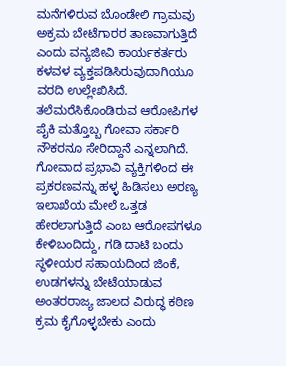ಮನೆಗಳಿರುವ ಬೊಂಡೇಲಿ ಗ್ರಾಮವು ಅಕ್ರಮ ಬೇಟೆಗಾರರ ತಾಣವಾಗುತ್ತಿದೆ ಎಂದು ವನ್ಯಜೀವಿ ಕಾರ್ಯಕರ್ತರು ಕಳವಳ ವ್ಯಕ್ತಪಡಿಸಿರುವುದಾಗಿಯೂ ವರದಿ ಉಲ್ಲೇಖಿಸಿದೆ. ತಲೆಮರೆಸಿಕೊಂಡಿರುವ ಆರೋಪಿಗಳ ಪೈಕಿ ಮತ್ತೊಬ್ಬ ಗೋವಾ ಸರ್ಕಾರಿ ನೌಕರನೂ ಸೇರಿದ್ದಾನೆ ಎನ್ನಲಾಗಿದೆ. ಗೋವಾದ ಪ್ರಭಾವಿ ವ್ಯಕ್ತಿಗಳಿಂದ ಈ ಪ್ರಕರಣವನ್ನು ಹಳ್ಳ ಹಿಡಿಸಲು ಅರಣ್ಯ ಇಲಾಖೆಯ ಮೇಲೆ ಒತ್ತಡ ಹೇರಲಾಗುತ್ತಿದೆ ಎಂಬ ಆರೋಪಗಳೂ ಕೇಳಿಬಂದಿದ್ದು, ಗಡಿ ದಾಟಿ ಬಂದು ಸ್ಥಳೀಯರ ಸಹಾಯದಿಂದ ಜಿಂಕೆ, ಉಡಗಳನ್ನು ಬೇಟೆಯಾಡುವ ಅಂತರರಾಜ್ಯ ಜಾಲದ ವಿರುದ್ಧ ಕಠಿಣ ಕ್ರಮ ಕೈಗೊಳ್ಳಬೇಕು ಎಂದು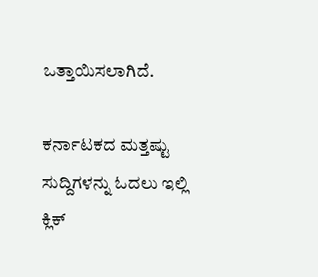ಒತ್ತಾಯಿಸಲಾಗಿದೆ.

ಕರ್ನಾಟಕದ ಮತ್ತಷ್ಟು ಸುದ್ದಿಗಳನ್ನು ಓದಲು ಇಲ್ಲಿ ಕ್ಲಿಕ್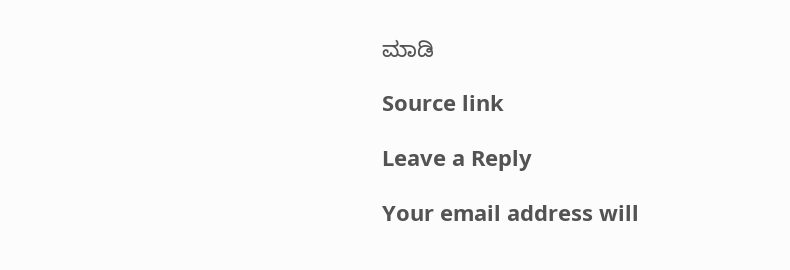ಮಾಡಿ

Source link

Leave a Reply

Your email address will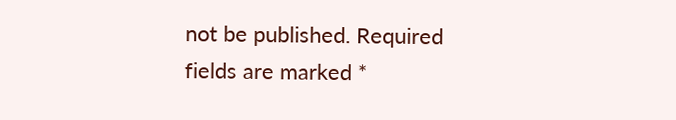not be published. Required fields are marked *